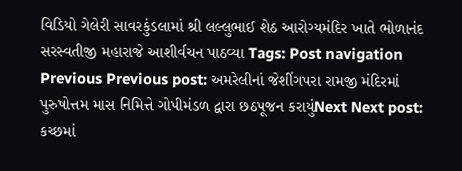વિડિયો ગેલેરી સાવરકુંડલામાં શ્રી લલ્લુભાઈ શેઠ આરોગ્યમંદિર ખાતે ભોળાનંદ સરસ્વતીજી મહારાજે આશીર્વચન પાઠવ્યા Tags: Post navigation Previous Previous post: અમરેલીનાં જેશીંગપરા રામજી મંદિરમાં પુરુષોત્તમ માસ નિમિત્તે ગોપીમંડળ દ્વારા છઠપૂજન કરાયુંNext Next post: કચ્છમાં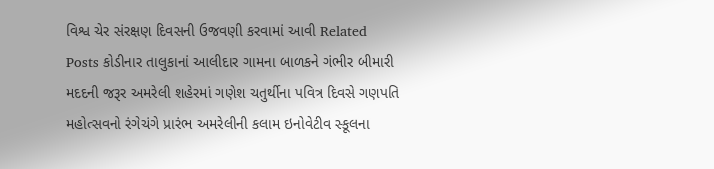વિશ્વ ચેર સંરક્ષણ દિવસની ઉજવણી કરવામાં આવી Related Posts કોડીનાર તાલુકાનાં આલીદાર ગામના બાળકને ગંભીર બીમારી મદદની જરૂર અમરેલી શહેરમાં ગણેશ ચતુર્થીના પવિત્ર દિવસે ગણપતિ મહોત્સવનો રંગેચંગે પ્રારંભ અમરેલીની કલામ ઇનોવેટીવ સ્કૂલના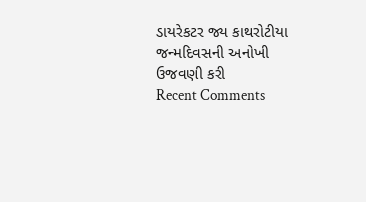ડાયરેકટર જ્ય કાથરોટીયા જન્મદિવસની અનોખી ઉજવણી કરી
Recent Comments